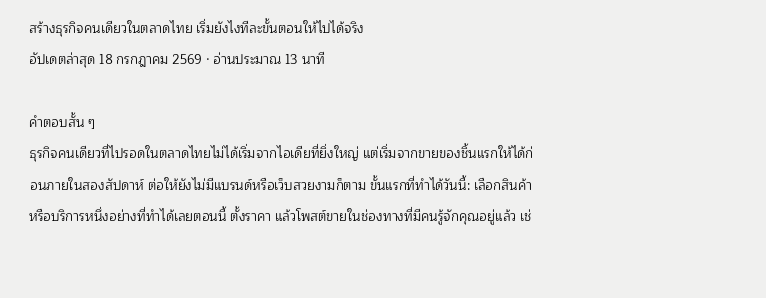สร้างธุรกิจคนเดียวในตลาดไทย เริ่มยังไงทีละขั้นตอนให้ไปได้จริง
อัปเดตล่าสุด 18 กรกฎาคม 2569 · อ่านประมาณ 13 นาที

คำตอบสั้น ๆ
ธุรกิจคนเดียวที่ไปรอดในตลาดไทยไม่ได้เริ่มจากไอเดียที่ยิ่งใหญ่ แต่เริ่มจากขายของชิ้นแรกให้ได้ก่อนภายในสองสัปดาห์ ต่อให้ยังไม่มีแบรนด์หรือเว็บสวยงามก็ตาม ขั้นแรกที่ทำได้วันนี้: เลือกสินค้าหรือบริการหนึ่งอย่างที่ทำได้เลยตอนนี้ ตั้งราคา แล้วโพสต์ขายในช่องทางที่มีคนรู้จักคุณอยู่แล้ว เช่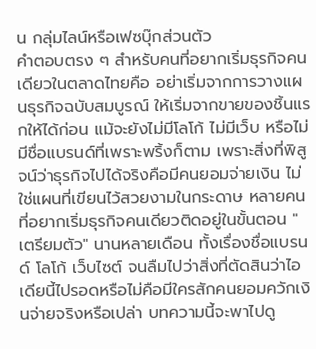น กลุ่มไลน์หรือเฟซบุ๊กส่วนตัว
คำตอบตรง ๆ สำหรับคนที่อยากเริ่มธุรกิจคนเดียวในตลาดไทยคือ อย่าเริ่มจากการวางแผนธุรกิจฉบับสมบูรณ์ ให้เริ่มจากขายของชิ้นแรกให้ได้ก่อน แม้จะยังไม่มีโลโก้ ไม่มีเว็บ หรือไม่มีชื่อแบรนด์ที่เพราะพริ้งก็ตาม เพราะสิ่งที่พิสูจน์ว่าธุรกิจไปได้จริงคือมีคนยอมจ่ายเงิน ไม่ใช่แผนที่เขียนไว้สวยงามในกระดาษ หลายคนที่อยากเริ่มธุรกิจคนเดียวติดอยู่ในขั้นตอน "เตรียมตัว" นานหลายเดือน ทั้งเรื่องชื่อแบรนด์ โลโก้ เว็บไซต์ จนลืมไปว่าสิ่งที่ตัดสินว่าไอเดียนี้ไปรอดหรือไม่คือมีใครสักคนยอมควักเงินจ่ายจริงหรือเปล่า บทความนี้จะพาไปดู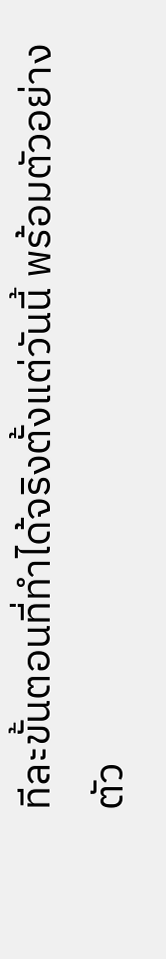ทีละขั้นตอนที่ทำได้จริงตั้งแต่วันนี้ พร้อมตัวอย่างตัว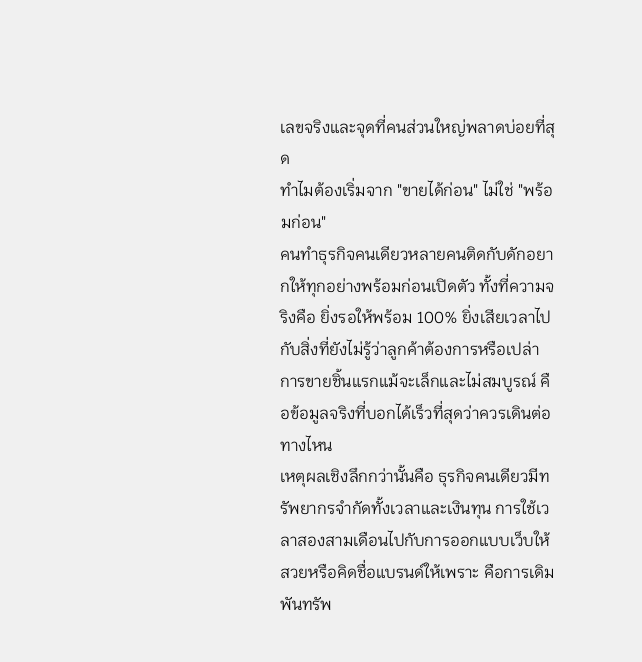เลขจริงและจุดที่คนส่วนใหญ่พลาดบ่อยที่สุด
ทำไมต้องเริ่มจาก "ขายได้ก่อน" ไม่ใช่ "พร้อมก่อน"
คนทำธุรกิจคนเดียวหลายคนติดกับดักอยากให้ทุกอย่างพร้อมก่อนเปิดตัว ทั้งที่ความจริงคือ ยิ่งรอให้พร้อม 100% ยิ่งเสียเวลาไปกับสิ่งที่ยังไม่รู้ว่าลูกค้าต้องการหรือเปล่า การขายชิ้นแรกแม้จะเล็กและไม่สมบูรณ์ คือข้อมูลจริงที่บอกได้เร็วที่สุดว่าควรเดินต่อทางไหน
เหตุผลเชิงลึกกว่านั้นคือ ธุรกิจคนเดียวมีทรัพยากรจำกัดทั้งเวลาและเงินทุน การใช้เวลาสองสามเดือนไปกับการออกแบบเว็บให้สวยหรือคิดชื่อแบรนด์ให้เพราะ คือการเดิมพันทรัพ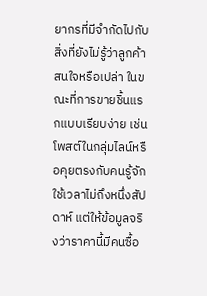ยากรที่มีจำกัดไปกับสิ่งที่ยังไม่รู้ว่าลูกค้าสนใจหรือเปล่า ในขณะที่การขายชิ้นแรกแบบเรียบง่าย เช่น โพสต์ในกลุ่มไลน์หรือคุยตรงกับคนรู้จัก ใช้เวลาไม่ถึงหนึ่งสัปดาห์ แต่ให้ข้อมูลจริงว่าราคานี้มีคนซื้อ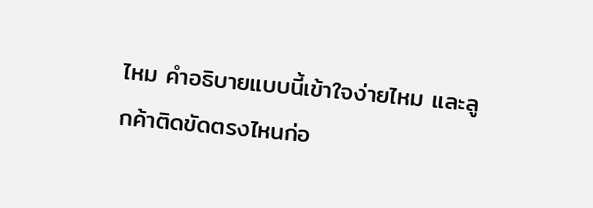ไหม คำอธิบายแบบนี้เข้าใจง่ายไหม และลูกค้าติดขัดตรงไหนก่อ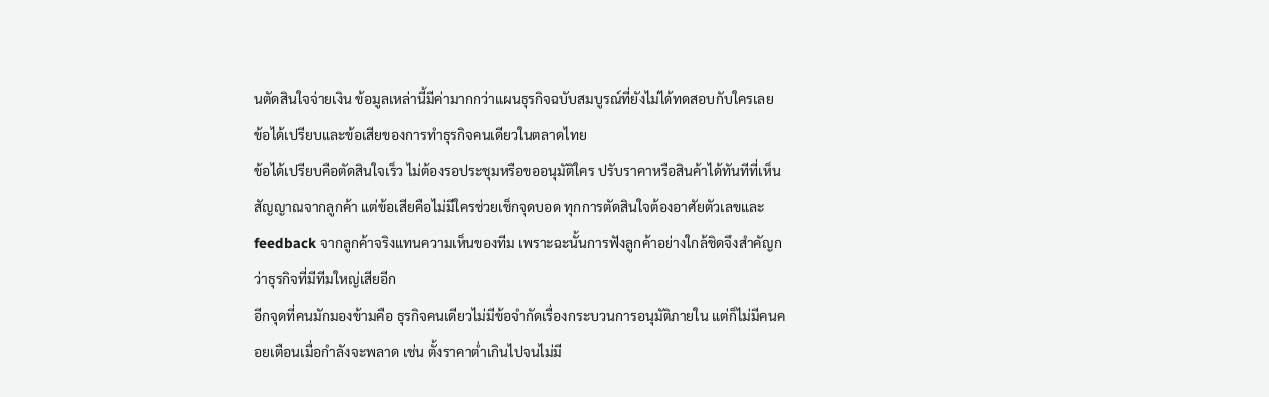นตัดสินใจจ่ายเงิน ข้อมูลเหล่านี้มีค่ามากกว่าแผนธุรกิจฉบับสมบูรณ์ที่ยังไม่ได้ทดสอบกับใครเลย
ข้อได้เปรียบและข้อเสียของการทำธุรกิจคนเดียวในตลาดไทย
ข้อได้เปรียบคือตัดสินใจเร็ว ไม่ต้องรอประชุมหรือขออนุมัติใคร ปรับราคาหรือสินค้าได้ทันทีที่เห็นสัญญาณจากลูกค้า แต่ข้อเสียคือไม่มีใครช่วยเช็กจุดบอด ทุกการตัดสินใจต้องอาศัยตัวเลขและ feedback จากลูกค้าจริงแทนความเห็นของทีม เพราะฉะนั้นการฟังลูกค้าอย่างใกล้ชิดจึงสำคัญกว่าธุรกิจที่มีทีมใหญ่เสียอีก
อีกจุดที่คนมักมองข้ามคือ ธุรกิจคนเดียวไม่มีข้อจำกัดเรื่องกระบวนการอนุมัติภายใน แต่ก็ไม่มีคนคอยเตือนเมื่อกำลังจะพลาด เช่น ตั้งราคาต่ำเกินไปจนไม่มี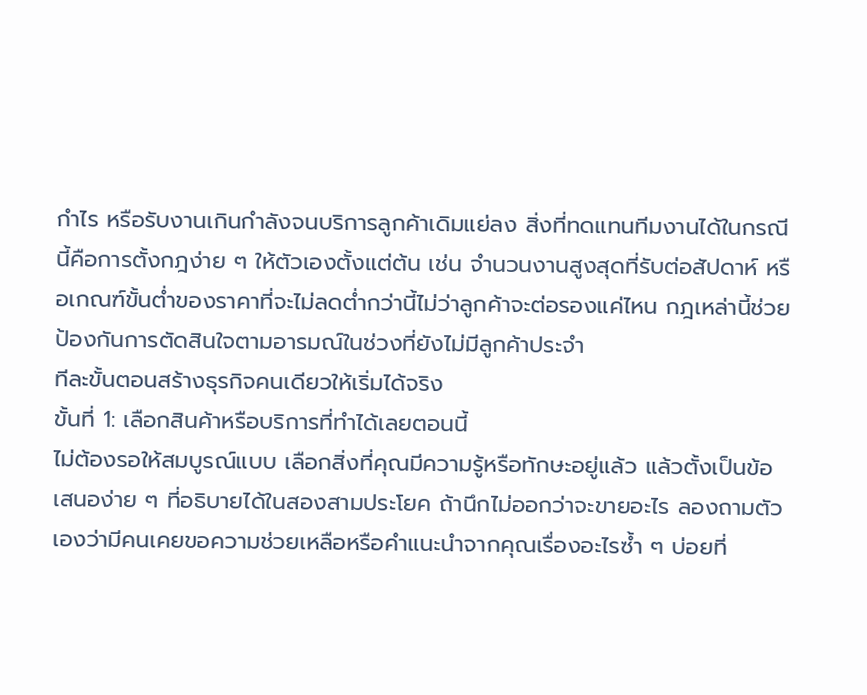กำไร หรือรับงานเกินกำลังจนบริการลูกค้าเดิมแย่ลง สิ่งที่ทดแทนทีมงานได้ในกรณีนี้คือการตั้งกฎง่าย ๆ ให้ตัวเองตั้งแต่ต้น เช่น จำนวนงานสูงสุดที่รับต่อสัปดาห์ หรือเกณฑ์ขั้นต่ำของราคาที่จะไม่ลดต่ำกว่านี้ไม่ว่าลูกค้าจะต่อรองแค่ไหน กฎเหล่านี้ช่วยป้องกันการตัดสินใจตามอารมณ์ในช่วงที่ยังไม่มีลูกค้าประจำ
ทีละขั้นตอนสร้างธุรกิจคนเดียวให้เริ่มได้จริง
ขั้นที่ 1: เลือกสินค้าหรือบริการที่ทำได้เลยตอนนี้
ไม่ต้องรอให้สมบูรณ์แบบ เลือกสิ่งที่คุณมีความรู้หรือทักษะอยู่แล้ว แล้วตั้งเป็นข้อเสนอง่าย ๆ ที่อธิบายได้ในสองสามประโยค ถ้านึกไม่ออกว่าจะขายอะไร ลองถามตัวเองว่ามีคนเคยขอความช่วยเหลือหรือคำแนะนำจากคุณเรื่องอะไรซ้ำ ๆ บ่อยที่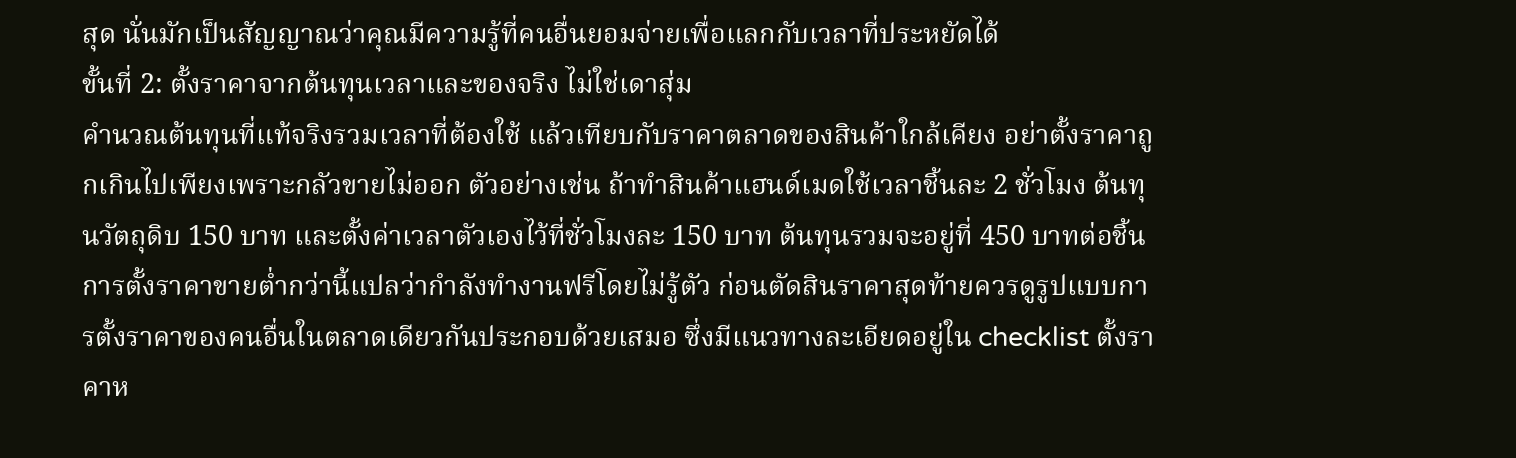สุด นั่นมักเป็นสัญญาณว่าคุณมีความรู้ที่คนอื่นยอมจ่ายเพื่อแลกกับเวลาที่ประหยัดได้
ขั้นที่ 2: ตั้งราคาจากต้นทุนเวลาและของจริง ไม่ใช่เดาสุ่ม
คำนวณต้นทุนที่แท้จริงรวมเวลาที่ต้องใช้ แล้วเทียบกับราคาตลาดของสินค้าใกล้เคียง อย่าตั้งราคาถูกเกินไปเพียงเพราะกลัวขายไม่ออก ตัวอย่างเช่น ถ้าทำสินค้าแฮนด์เมดใช้เวลาชิ้นละ 2 ชั่วโมง ต้นทุนวัตถุดิบ 150 บาท และตั้งค่าเวลาตัวเองไว้ที่ชั่วโมงละ 150 บาท ต้นทุนรวมจะอยู่ที่ 450 บาทต่อชิ้น การตั้งราคาขายต่ำกว่านี้แปลว่ากำลังทำงานฟรีโดยไม่รู้ตัว ก่อนตัดสินราคาสุดท้ายควรดูรูปแบบการตั้งราคาของคนอื่นในตลาดเดียวกันประกอบด้วยเสมอ ซึ่งมีแนวทางละเอียดอยู่ใน checklist ตั้งราคาห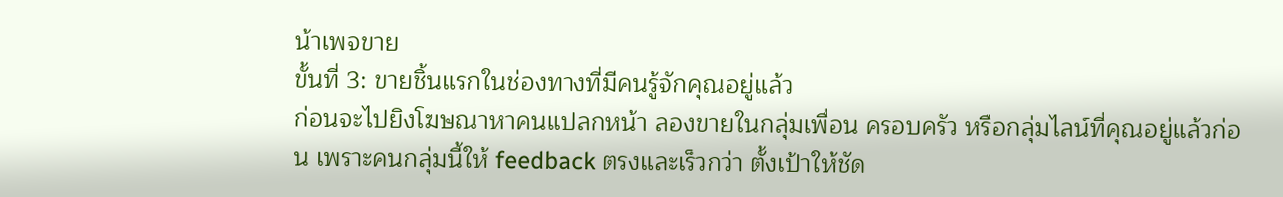น้าเพจขาย
ขั้นที่ 3: ขายชิ้นแรกในช่องทางที่มีคนรู้จักคุณอยู่แล้ว
ก่อนจะไปยิงโฆษณาหาคนแปลกหน้า ลองขายในกลุ่มเพื่อน ครอบครัว หรือกลุ่มไลน์ที่คุณอยู่แล้วก่อน เพราะคนกลุ่มนี้ให้ feedback ตรงและเร็วกว่า ตั้งเป้าให้ชัด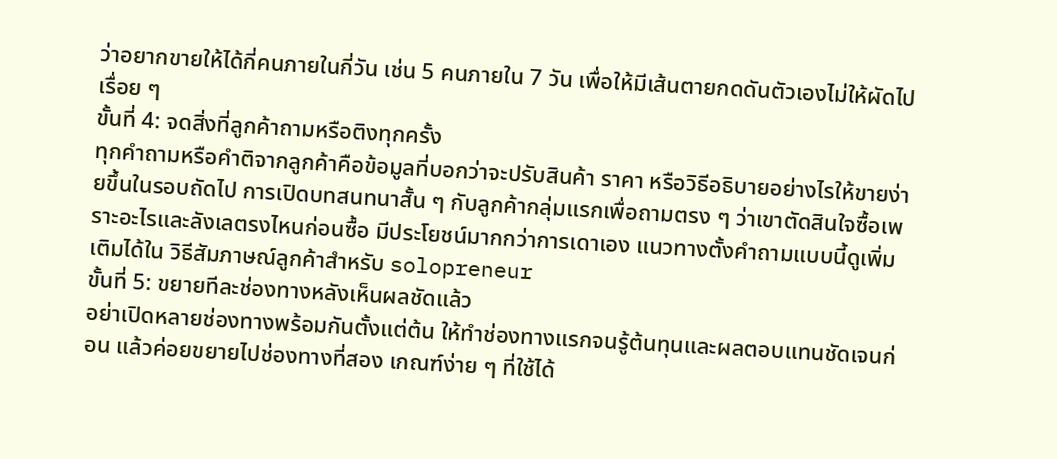ว่าอยากขายให้ได้กี่คนภายในกี่วัน เช่น 5 คนภายใน 7 วัน เพื่อให้มีเส้นตายกดดันตัวเองไม่ให้ผัดไปเรื่อย ๆ
ขั้นที่ 4: จดสิ่งที่ลูกค้าถามหรือติงทุกครั้ง
ทุกคำถามหรือคำติจากลูกค้าคือข้อมูลที่บอกว่าจะปรับสินค้า ราคา หรือวิธีอธิบายอย่างไรให้ขายง่ายขึ้นในรอบถัดไป การเปิดบทสนทนาสั้น ๆ กับลูกค้ากลุ่มแรกเพื่อถามตรง ๆ ว่าเขาตัดสินใจซื้อเพราะอะไรและลังเลตรงไหนก่อนซื้อ มีประโยชน์มากกว่าการเดาเอง แนวทางตั้งคำถามแบบนี้ดูเพิ่มเติมได้ใน วิธีสัมภาษณ์ลูกค้าสำหรับ solopreneur
ขั้นที่ 5: ขยายทีละช่องทางหลังเห็นผลชัดแล้ว
อย่าเปิดหลายช่องทางพร้อมกันตั้งแต่ต้น ให้ทำช่องทางแรกจนรู้ต้นทุนและผลตอบแทนชัดเจนก่อน แล้วค่อยขยายไปช่องทางที่สอง เกณฑ์ง่าย ๆ ที่ใช้ได้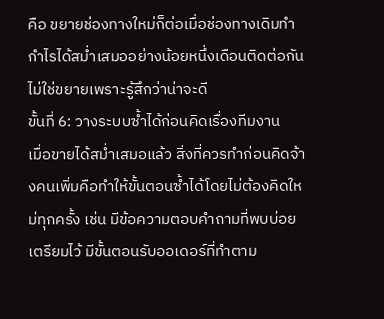คือ ขยายช่องทางใหม่ก็ต่อเมื่อช่องทางเดิมทำกำไรได้สม่ำเสมออย่างน้อยหนึ่งเดือนติดต่อกัน ไม่ใช่ขยายเพราะรู้สึกว่าน่าจะดี
ขั้นที่ 6: วางระบบซ้ำได้ก่อนคิดเรื่องทีมงาน
เมื่อขายได้สม่ำเสมอแล้ว สิ่งที่ควรทำก่อนคิดจ้างคนเพิ่มคือทำให้ขั้นตอนซ้ำได้โดยไม่ต้องคิดใหม่ทุกครั้ง เช่น มีข้อความตอบคำถามที่พบบ่อยเตรียมไว้ มีขั้นตอนรับออเดอร์ที่ทำตาม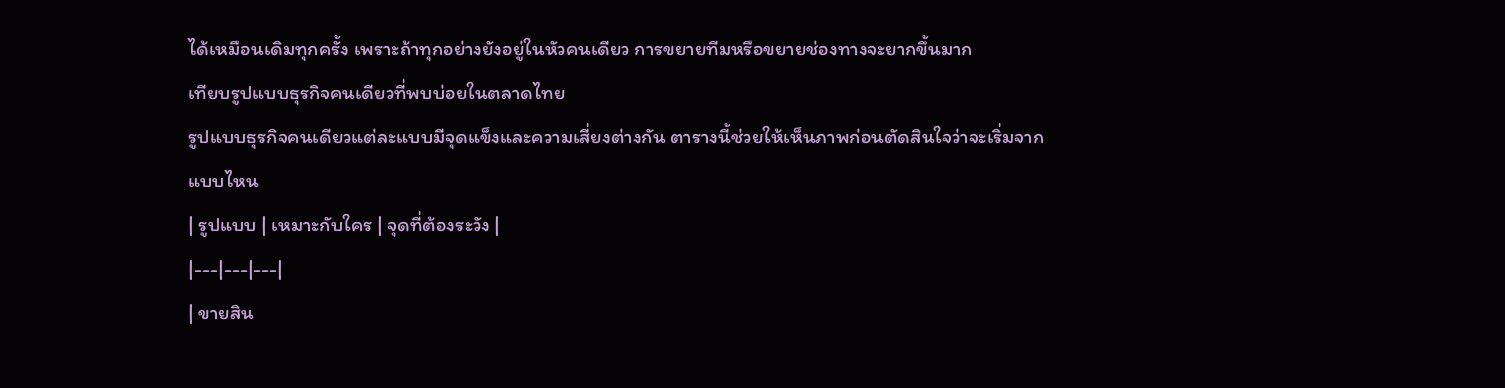ได้เหมือนเดิมทุกครั้ง เพราะถ้าทุกอย่างยังอยู่ในหัวคนเดียว การขยายทีมหรือขยายช่องทางจะยากขึ้นมาก
เทียบรูปแบบธุรกิจคนเดียวที่พบบ่อยในตลาดไทย
รูปแบบธุรกิจคนเดียวแต่ละแบบมีจุดแข็งและความเสี่ยงต่างกัน ตารางนี้ช่วยให้เห็นภาพก่อนตัดสินใจว่าจะเริ่มจากแบบไหน
| รูปแบบ | เหมาะกับใคร | จุดที่ต้องระวัง |
|---|---|---|
| ขายสิน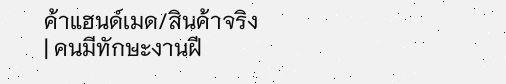ค้าแฮนด์เมด/สินค้าจริง | คนมีทักษะงานฝี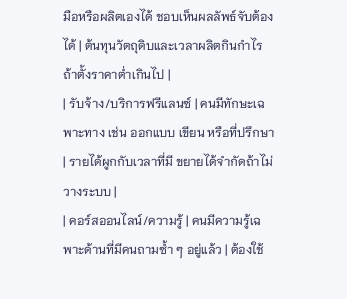มือหรือผลิตเองได้ ชอบเห็นผลลัพธ์จับต้องได้ | ต้นทุนวัตถุดิบและเวลาผลิตกินกำไรถ้าตั้งราคาต่ำเกินไป |
| รับจ้าง/บริการฟรีแลนซ์ | คนมีทักษะเฉพาะทาง เช่น ออกแบบ เขียน หรือที่ปรึกษา | รายได้ผูกกับเวลาที่มี ขยายได้จำกัดถ้าไม่วางระบบ |
| คอร์สออนไลน์/ความรู้ | คนมีความรู้เฉพาะด้านที่มีคนถามซ้ำ ๆ อยู่แล้ว | ต้องใช้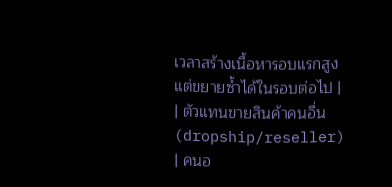เวลาสร้างเนื้อหารอบแรกสูง แต่ขยายซ้ำได้ในรอบต่อไป |
| ตัวแทนขายสินค้าคนอื่น (dropship/reseller) | คนอ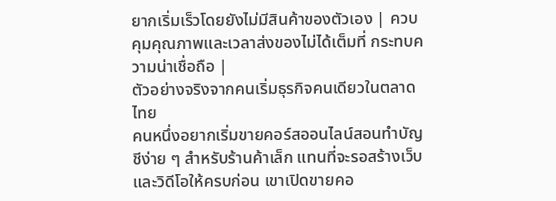ยากเริ่มเร็วโดยยังไม่มีสินค้าของตัวเอง | ควบคุมคุณภาพและเวลาส่งของไม่ได้เต็มที่ กระทบความน่าเชื่อถือ |
ตัวอย่างจริงจากคนเริ่มธุรกิจคนเดียวในตลาดไทย
คนหนึ่งอยากเริ่มขายคอร์สออนไลน์สอนทำบัญชีง่าย ๆ สำหรับร้านค้าเล็ก แทนที่จะรอสร้างเว็บและวิดีโอให้ครบก่อน เขาเปิดขายคอ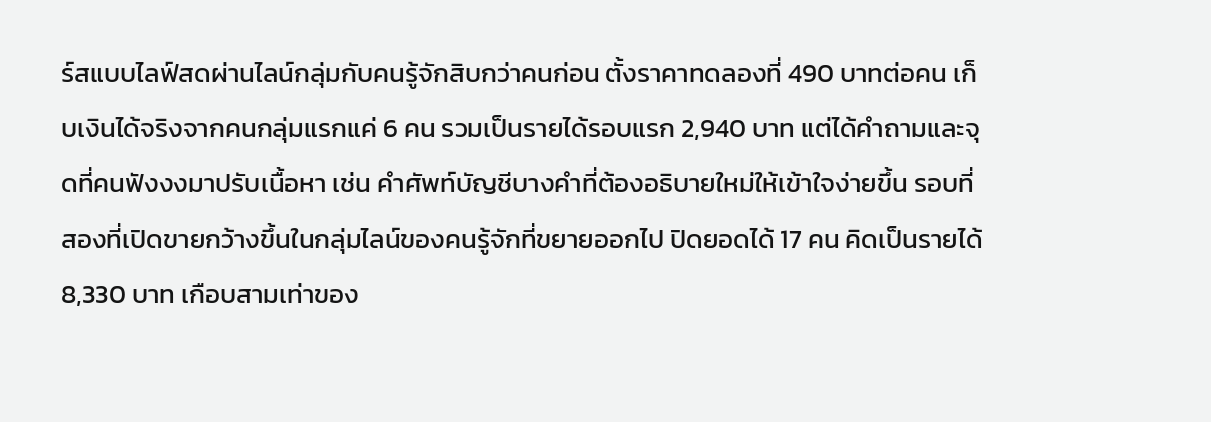ร์สแบบไลฟ์สดผ่านไลน์กลุ่มกับคนรู้จักสิบกว่าคนก่อน ตั้งราคาทดลองที่ 490 บาทต่อคน เก็บเงินได้จริงจากคนกลุ่มแรกแค่ 6 คน รวมเป็นรายได้รอบแรก 2,940 บาท แต่ได้คำถามและจุดที่คนฟังงงมาปรับเนื้อหา เช่น คำศัพท์บัญชีบางคำที่ต้องอธิบายใหม่ให้เข้าใจง่ายขึ้น รอบที่สองที่เปิดขายกว้างขึ้นในกลุ่มไลน์ของคนรู้จักที่ขยายออกไป ปิดยอดได้ 17 คน คิดเป็นรายได้ 8,330 บาท เกือบสามเท่าของ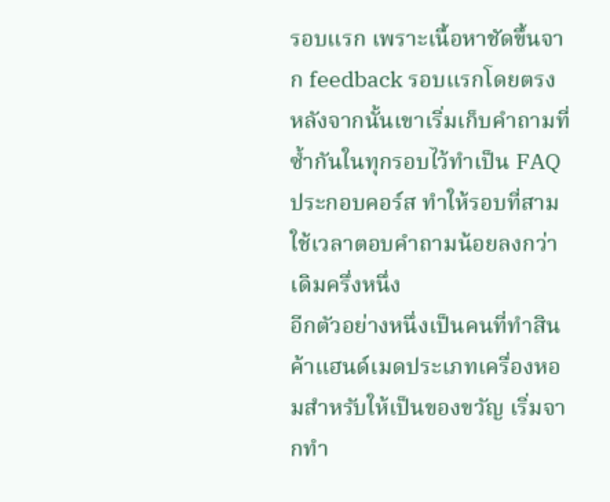รอบแรก เพราะเนื้อหาชัดขึ้นจาก feedback รอบแรกโดยตรง หลังจากนั้นเขาเริ่มเก็บคำถามที่ซ้ำกันในทุกรอบไว้ทำเป็น FAQ ประกอบคอร์ส ทำให้รอบที่สามใช้เวลาตอบคำถามน้อยลงกว่าเดิมครึ่งหนึ่ง
อีกตัวอย่างหนึ่งเป็นคนที่ทำสินค้าแฮนด์เมดประเภทเครื่องหอมสำหรับให้เป็นของขวัญ เริ่มจากทำ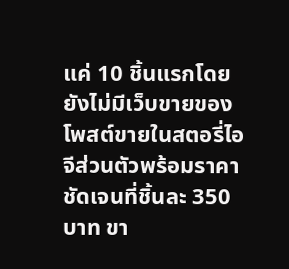แค่ 10 ชิ้นแรกโดยยังไม่มีเว็บขายของ โพสต์ขายในสตอรี่ไอจีส่วนตัวพร้อมราคาชัดเจนที่ชิ้นละ 350 บาท ขา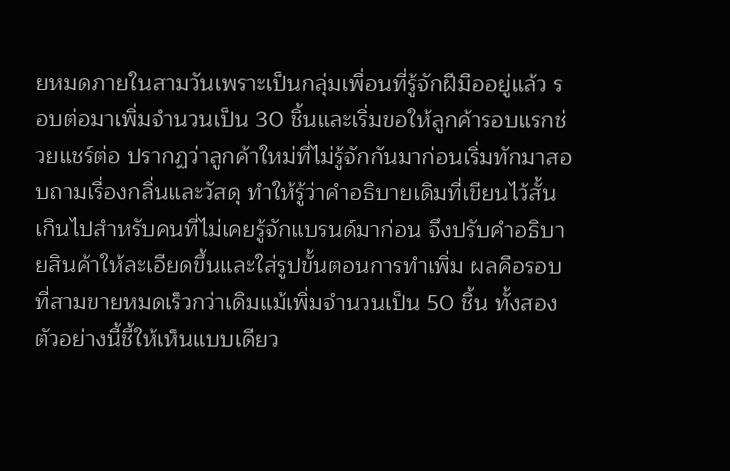ยหมดภายในสามวันเพราะเป็นกลุ่มเพื่อนที่รู้จักฝีมืออยู่แล้ว รอบต่อมาเพิ่มจำนวนเป็น 30 ชิ้นและเริ่มขอให้ลูกค้ารอบแรกช่วยแชร์ต่อ ปรากฏว่าลูกค้าใหม่ที่ไม่รู้จักกันมาก่อนเริ่มทักมาสอบถามเรื่องกลิ่นและวัสดุ ทำให้รู้ว่าคำอธิบายเดิมที่เขียนไว้สั้นเกินไปสำหรับคนที่ไม่เคยรู้จักแบรนด์มาก่อน จึงปรับคำอธิบายสินค้าให้ละเอียดขึ้นและใส่รูปขั้นตอนการทำเพิ่ม ผลคือรอบที่สามขายหมดเร็วกว่าเดิมแม้เพิ่มจำนวนเป็น 50 ชิ้น ทั้งสองตัวอย่างนี้ชี้ให้เห็นแบบเดียว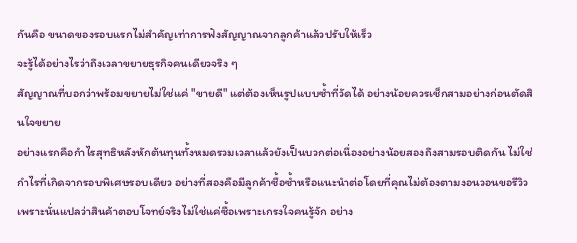กันคือ ขนาดของรอบแรกไม่สำคัญเท่าการฟังสัญญาณจากลูกค้าแล้วปรับให้เร็ว
จะรู้ได้อย่างไรว่าถึงเวลาขยายธุรกิจคนเดียวจริง ๆ
สัญญาณที่บอกว่าพร้อมขยายไม่ใช่แค่ "ขายดี" แต่ต้องเห็นรูปแบบซ้ำที่วัดได้ อย่างน้อยควรเช็กสามอย่างก่อนตัดสินใจขยาย
อย่างแรกคือกำไรสุทธิหลังหักต้นทุนทั้งหมดรวมเวลาแล้วยังเป็นบวกต่อเนื่องอย่างน้อยสองถึงสามรอบติดกัน ไม่ใช่กำไรที่เกิดจากรอบพิเศษรอบเดียว อย่างที่สองคือมีลูกค้าซื้อซ้ำหรือแนะนำต่อโดยที่คุณไม่ต้องตามงอนวอนขอรีวิว เพราะนั่นแปลว่าสินค้าตอบโจทย์จริงไม่ใช่แค่ซื้อเพราะเกรงใจคนรู้จัก อย่าง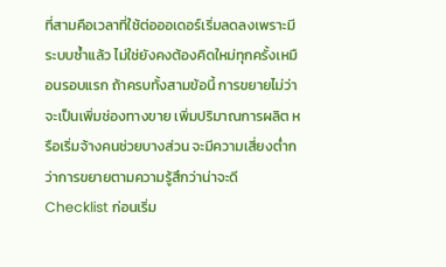ที่สามคือเวลาที่ใช้ต่อออเดอร์เริ่มลดลงเพราะมีระบบซ้ำแล้ว ไม่ใช่ยังคงต้องคิดใหม่ทุกครั้งเหมือนรอบแรก ถ้าครบทั้งสามข้อนี้ การขยายไม่ว่าจะเป็นเพิ่มช่องทางขาย เพิ่มปริมาณการผลิต หรือเริ่มจ้างคนช่วยบางส่วน จะมีความเสี่ยงต่ำกว่าการขยายตามความรู้สึกว่าน่าจะดี
Checklist ก่อนเริ่ม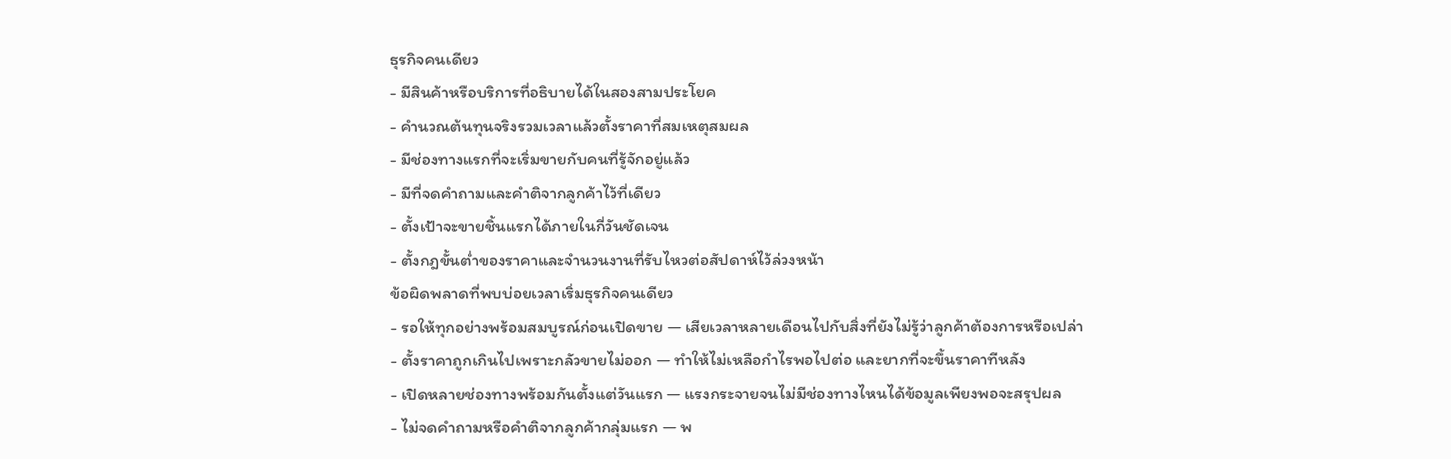ธุรกิจคนเดียว
- มีสินค้าหรือบริการที่อธิบายได้ในสองสามประโยค
- คำนวณต้นทุนจริงรวมเวลาแล้วตั้งราคาที่สมเหตุสมผล
- มีช่องทางแรกที่จะเริ่มขายกับคนที่รู้จักอยู่แล้ว
- มีที่จดคำถามและคำติจากลูกค้าไว้ที่เดียว
- ตั้งเป้าจะขายชิ้นแรกได้ภายในกี่วันชัดเจน
- ตั้งกฎขั้นต่ำของราคาและจำนวนงานที่รับไหวต่อสัปดาห์ไว้ล่วงหน้า
ข้อผิดพลาดที่พบบ่อยเวลาเริ่มธุรกิจคนเดียว
- รอให้ทุกอย่างพร้อมสมบูรณ์ก่อนเปิดขาย — เสียเวลาหลายเดือนไปกับสิ่งที่ยังไม่รู้ว่าลูกค้าต้องการหรือเปล่า
- ตั้งราคาถูกเกินไปเพราะกลัวขายไม่ออก — ทำให้ไม่เหลือกำไรพอไปต่อ และยากที่จะขึ้นราคาทีหลัง
- เปิดหลายช่องทางพร้อมกันตั้งแต่วันแรก — แรงกระจายจนไม่มีช่องทางไหนได้ข้อมูลเพียงพอจะสรุปผล
- ไม่จดคำถามหรือคำติจากลูกค้ากลุ่มแรก — พ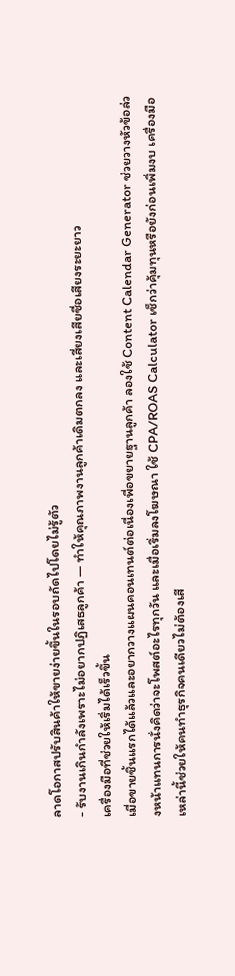ลาดโอกาสปรับสินค้าให้ขายง่ายขึ้นในรอบถัดไปโดยไม่รู้ตัว
- รับงานเกินกำลังเพราะไม่อยากปฏิเสธลูกค้า — ทำให้คุณภาพงานลูกค้าเดิมตกลง และเสี่ยงเสียชื่อเสียงระยะยาว
เครื่องมือที่ช่วยให้เริ่มได้เร็วขึ้น
เมื่อขายชิ้นแรกได้แล้วและอยากวางแผนคอนเทนต์ต่อเนื่องเพื่อขยายฐานลูกค้า ลองใช้ Content Calendar Generator ช่วยวางหัวข้อล่วงหน้าแทนการนั่งคิดว่าจะโพสต์อะไรทุกวัน และเมื่อเริ่มลงโฆษณา ใช้ CPA/ROAS Calculator เช็กว่าคุ้มทุนหรือยังก่อนเพิ่มงบ เครื่องมือเหล่านี้ช่วยให้คนทำธุรกิจคนเดียวไม่ต้องเสี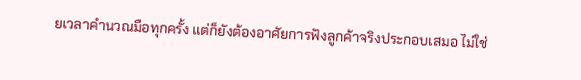ยเวลาคำนวณมือทุกครั้ง แต่ก็ยังต้องอาศัยการฟังลูกค้าจริงประกอบเสมอ ไม่ใช่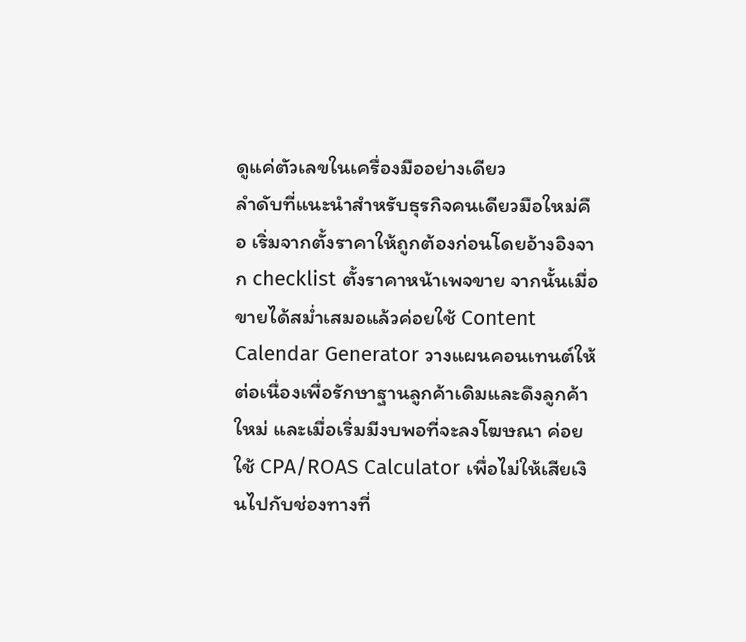ดูแค่ตัวเลขในเครื่องมืออย่างเดียว
ลำดับที่แนะนำสำหรับธุรกิจคนเดียวมือใหม่คือ เริ่มจากตั้งราคาให้ถูกต้องก่อนโดยอ้างอิงจาก checklist ตั้งราคาหน้าเพจขาย จากนั้นเมื่อขายได้สม่ำเสมอแล้วค่อยใช้ Content Calendar Generator วางแผนคอนเทนต์ให้ต่อเนื่องเพื่อรักษาฐานลูกค้าเดิมและดึงลูกค้าใหม่ และเมื่อเริ่มมีงบพอที่จะลงโฆษณา ค่อยใช้ CPA/ROAS Calculator เพื่อไม่ให้เสียเงินไปกับช่องทางที่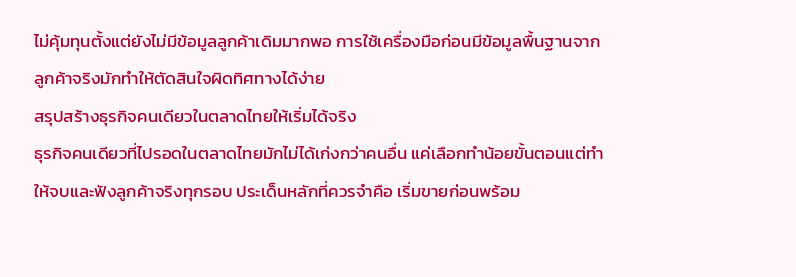ไม่คุ้มทุนตั้งแต่ยังไม่มีข้อมูลลูกค้าเดิมมากพอ การใช้เครื่องมือก่อนมีข้อมูลพื้นฐานจากลูกค้าจริงมักทำให้ตัดสินใจผิดทิศทางได้ง่าย
สรุปสร้างธุรกิจคนเดียวในตลาดไทยให้เริ่มได้จริง
ธุรกิจคนเดียวที่ไปรอดในตลาดไทยมักไม่ได้เก่งกว่าคนอื่น แค่เลือกทำน้อยขั้นตอนแต่ทำให้จบและฟังลูกค้าจริงทุกรอบ ประเด็นหลักที่ควรจำคือ เริ่มขายก่อนพร้อม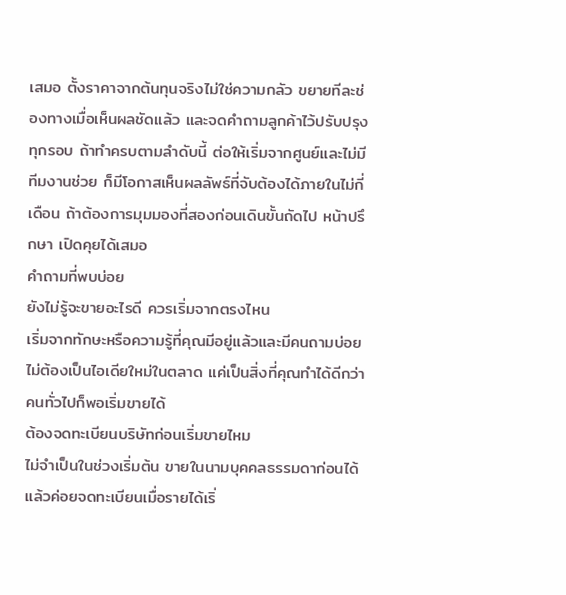เสมอ ตั้งราคาจากต้นทุนจริงไม่ใช่ความกลัว ขยายทีละช่องทางเมื่อเห็นผลชัดแล้ว และจดคำถามลูกค้าไว้ปรับปรุงทุกรอบ ถ้าทำครบตามลำดับนี้ ต่อให้เริ่มจากศูนย์และไม่มีทีมงานช่วย ก็มีโอกาสเห็นผลลัพธ์ที่จับต้องได้ภายในไม่กี่เดือน ถ้าต้องการมุมมองที่สองก่อนเดินขั้นถัดไป หน้าปรึกษา เปิดคุยได้เสมอ
คำถามที่พบบ่อย
ยังไม่รู้จะขายอะไรดี ควรเริ่มจากตรงไหน
เริ่มจากทักษะหรือความรู้ที่คุณมีอยู่แล้วและมีคนถามบ่อย ไม่ต้องเป็นไอเดียใหม่ในตลาด แค่เป็นสิ่งที่คุณทำได้ดีกว่าคนทั่วไปก็พอเริ่มขายได้
ต้องจดทะเบียนบริษัทก่อนเริ่มขายไหม
ไม่จำเป็นในช่วงเริ่มต้น ขายในนามบุคคลธรรมดาก่อนได้ แล้วค่อยจดทะเบียนเมื่อรายได้เริ่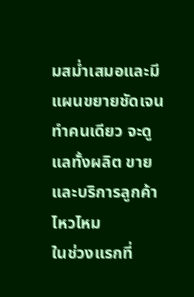มสม่ำเสมอและมีแผนขยายชัดเจน
ทำคนเดียว จะดูแลทั้งผลิต ขาย และบริการลูกค้าไหวไหม
ในช่วงแรกที่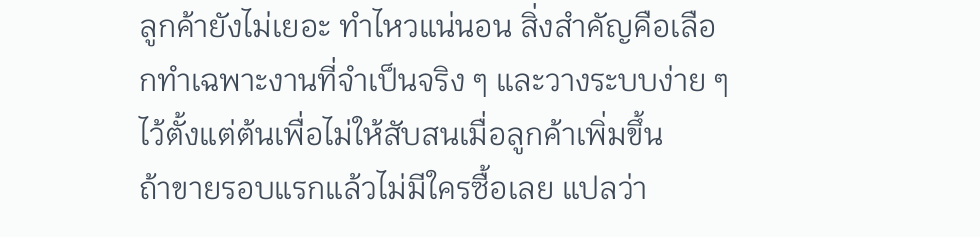ลูกค้ายังไม่เยอะ ทำไหวแน่นอน สิ่งสำคัญคือเลือกทำเฉพาะงานที่จำเป็นจริง ๆ และวางระบบง่าย ๆ ไว้ตั้งแต่ต้นเพื่อไม่ให้สับสนเมื่อลูกค้าเพิ่มขึ้น
ถ้าขายรอบแรกแล้วไม่มีใครซื้อเลย แปลว่า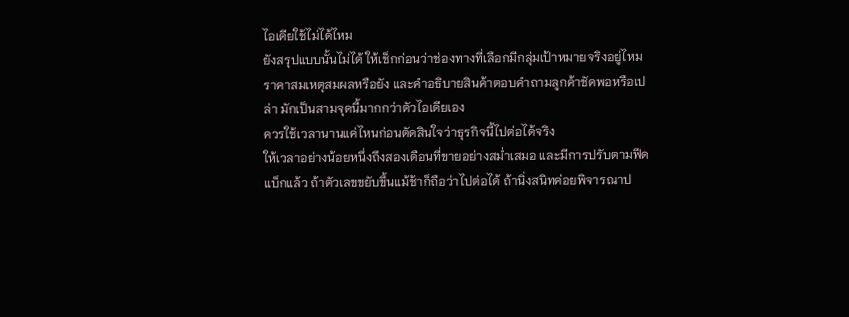ไอเดียใช้ไม่ได้ไหม
ยังสรุปแบบนั้นไม่ได้ ให้เช็กก่อนว่าช่องทางที่เลือกมีกลุ่มเป้าหมายจริงอยู่ไหม ราคาสมเหตุสมผลหรือยัง และคำอธิบายสินค้าตอบคำถามลูกค้าชัดพอหรือเปล่า มักเป็นสามจุดนี้มากกว่าตัวไอเดียเอง
ควรใช้เวลานานแค่ไหนก่อนตัดสินใจว่าธุรกิจนี้ไปต่อได้จริง
ให้เวลาอย่างน้อยหนึ่งถึงสองเดือนที่ขายอย่างสม่ำเสมอ และมีการปรับตามฟีดแบ็กแล้ว ถ้าตัวเลขขยับขึ้นแม้ช้าก็ถือว่าไปต่อได้ ถ้านิ่งสนิทค่อยพิจารณาป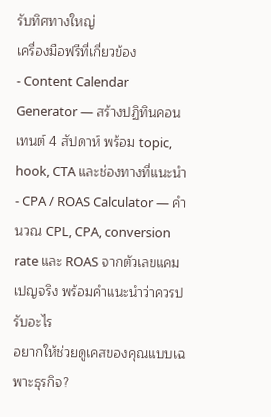รับทิศทางใหญ่
เครื่องมือฟรีที่เกี่ยวข้อง
- Content Calendar Generator — สร้างปฏิทินคอนเทนต์ 4 สัปดาห์ พร้อม topic, hook, CTA และช่องทางที่แนะนำ
- CPA / ROAS Calculator — คำนวณ CPL, CPA, conversion rate และ ROAS จากตัวเลขแคมเปญจริง พร้อมคำแนะนำว่าควรปรับอะไร
อยากให้ช่วยดูเคสของคุณแบบเฉพาะธุรกิจ?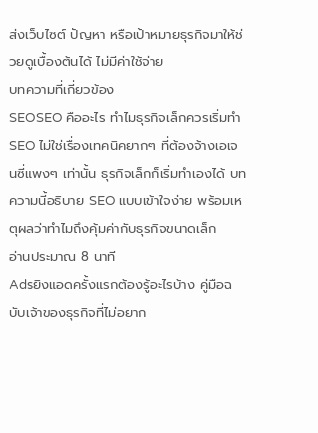ส่งเว็บไซต์ ปัญหา หรือเป้าหมายธุรกิจมาให้ช่วยดูเบื้องต้นได้ ไม่มีค่าใช้จ่าย
บทความที่เกี่ยวข้อง
SEOSEO คืออะไร ทำไมธุรกิจเล็กควรเริ่มทำ
SEO ไม่ใช่เรื่องเทคนิคยากๆ ที่ต้องจ้างเอเจนซี่แพงๆ เท่านั้น ธุรกิจเล็กก็เริ่มทำเองได้ บทความนี้อธิบาย SEO แบบเข้าใจง่าย พร้อมเหตุผลว่าทำไมถึงคุ้มค่ากับธุรกิจขนาดเล็ก
อ่านประมาณ 8 นาที
Adsยิงแอดครั้งแรกต้องรู้อะไรบ้าง คู่มือฉบับเจ้าของธุรกิจที่ไม่อยาก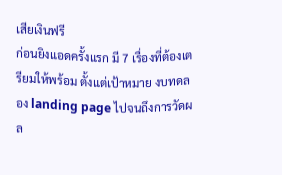เสียเงินฟรี
ก่อนยิงแอดครั้งแรก มี 7 เรื่องที่ต้องเตรียมให้พร้อม ตั้งแต่เป้าหมาย งบทดลอง landing page ไปจนถึงการวัดผล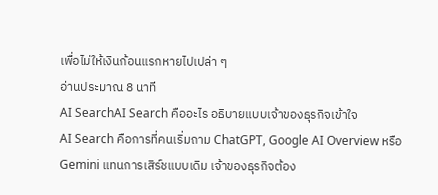เพื่อไม่ให้เงินก้อนแรกหายไปเปล่า ๆ
อ่านประมาณ 8 นาที
AI SearchAI Search คืออะไร อธิบายแบบเจ้าของธุรกิจเข้าใจ
AI Search คือการที่คนเริ่มถาม ChatGPT, Google AI Overview หรือ Gemini แทนการเสิร์ชแบบเดิม เจ้าของธุรกิจต้อง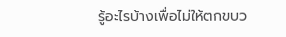รู้อะไรบ้างเพื่อไม่ให้ตกขบว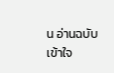น อ่านฉบับเข้าใจ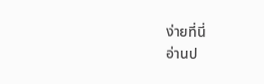ง่ายที่นี่
อ่านป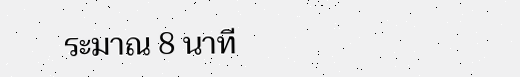ระมาณ 8 นาที